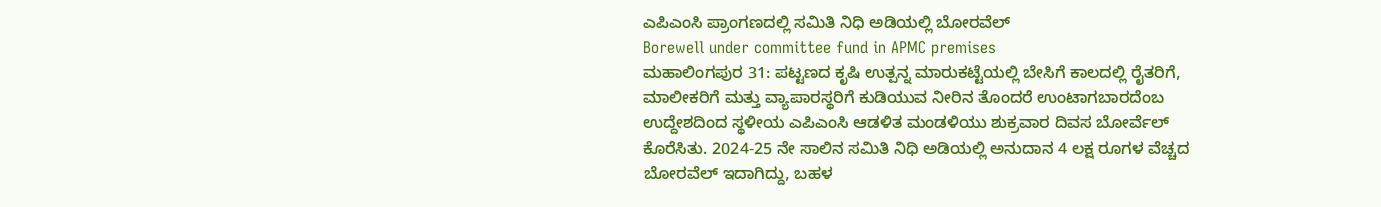ಎಪಿಎಂಸಿ ಪ್ರಾಂಗಣದಲ್ಲಿ ಸಮಿತಿ ನಿಧಿ ಅಡಿಯಲ್ಲಿ ಬೋರವೆಲ್
Borewell under committee fund in APMC premises
ಮಹಾಲಿಂಗಪುರ 31: ಪಟ್ಟಣದ ಕೃಷಿ ಉತ್ಪನ್ನ ಮಾರುಕಟ್ಟೆಯಲ್ಲಿ ಬೇಸಿಗೆ ಕಾಲದಲ್ಲಿ ರೈತರಿಗೆ, ಮಾಲೀಕರಿಗೆ ಮತ್ತು ವ್ಯಾಪಾರಸ್ಥರಿಗೆ ಕುಡಿಯುವ ನೀರಿನ ತೊಂದರೆ ಉಂಟಾಗಬಾರದೆಂಬ ಉದ್ದೇಶದಿಂದ ಸ್ಥಳೀಯ ಎಪಿಎಂಸಿ ಆಡಳಿತ ಮಂಡಳಿಯು ಶುಕ್ರವಾರ ದಿವಸ ಬೋರ್ವೆಲ್ ಕೊರೆಸಿತು. 2024-25 ನೇ ಸಾಲಿನ ಸಮಿತಿ ನಿಧಿ ಅಡಿಯಲ್ಲಿ ಅನುದಾನ 4 ಲಕ್ಷ ರೂಗಳ ವೆಚ್ಚದ ಬೋರವೆಲ್ ಇದಾಗಿದ್ದು, ಬಹಳ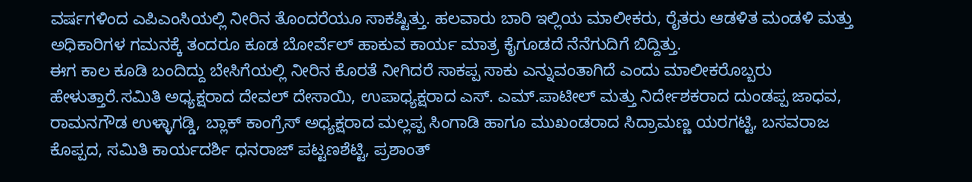ವರ್ಷಗಳಿಂದ ಎಪಿಎಂಸಿಯಲ್ಲಿ ನೀರಿನ ತೊಂದರೆಯೂ ಸಾಕಷ್ಟಿತ್ತು. ಹಲವಾರು ಬಾರಿ ಇಲ್ಲಿಯ ಮಾಲೀಕರು, ರೈತರು ಆಡಳಿತ ಮಂಡಳಿ ಮತ್ತು ಅಧಿಕಾರಿಗಳ ಗಮನಕ್ಕೆ ತಂದರೂ ಕೂಡ ಬೋರ್ವೆಲ್ ಹಾಕುವ ಕಾರ್ಯ ಮಾತ್ರ ಕೈಗೂಡದೆ ನೆನೆಗುದಿಗೆ ಬಿದ್ದಿತ್ತು.
ಈಗ ಕಾಲ ಕೂಡಿ ಬಂದಿದ್ದು ಬೇಸಿಗೆಯಲ್ಲಿ ನೀರಿನ ಕೊರತೆ ನೀಗಿದರೆ ಸಾಕಪ್ಪ ಸಾಕು ಎನ್ನುವಂತಾಗಿದೆ ಎಂದು ಮಾಲೀಕರೊಬ್ಬರು ಹೇಳುತ್ತಾರೆ.ಸಮಿತಿ ಅಧ್ಯಕ್ಷರಾದ ದೇವಲ್ ದೇಸಾಯಿ, ಉಪಾಧ್ಯಕ್ಷರಾದ ಎಸ್. ಎಮ್.ಪಾಟೀಲ್ ಮತ್ತು ನಿರ್ದೇಶಕರಾದ ದುಂಡಪ್ಪ ಜಾಧವ, ರಾಮನಗೌಡ ಉಳ್ಳಾಗಡ್ಡಿ, ಬ್ಲಾಕ್ ಕಾಂಗ್ರೆಸ್ ಅಧ್ಯಕ್ಷರಾದ ಮಲ್ಲಪ್ಪ ಸಿಂಗಾಡಿ ಹಾಗೂ ಮುಖಂಡರಾದ ಸಿದ್ರಾಮಣ್ಣ ಯರಗಟ್ಟಿ, ಬಸವರಾಜ ಕೊಪ್ಪದ, ಸಮಿತಿ ಕಾರ್ಯದರ್ಶಿ ಧನರಾಜ್ ಪಟ್ಟಣಶೆಟ್ಟಿ, ಪ್ರಶಾಂತ್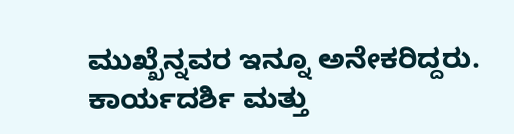ಮುಖ್ಖೆನ್ನವರ ಇನ್ನೂ ಅನೇಕರಿದ್ದರು. ಕಾರ್ಯದರ್ಶಿ ಮತ್ತು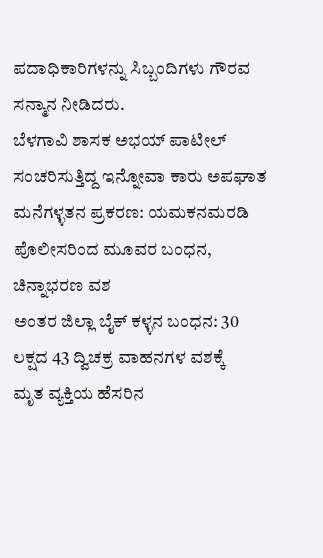ಪದಾಧಿಕಾರಿಗಳನ್ನು ಸಿಬ್ಬಂದಿಗಳು ಗೌರವ ಸನ್ಮಾನ ನೀಡಿದರು.
ಬೆಳಗಾವಿ ಶಾಸಕ ಅಭಯ್ ಪಾಟೀಲ್ ಸಂಚರಿಸುತ್ತಿದ್ದ ಇನ್ನೋವಾ ಕಾರು ಅಪಘಾತ
ಮನೆಗಳ್ಳತನ ಪ್ರಕರಣ: ಯಮಕನಮರಡಿ ಪೊಲೀಸರಿಂದ ಮೂವರ ಬಂಧನ, ಚಿನ್ನಾಭರಣ ವಶ
ಅಂತರ ಜಿಲ್ಲಾ ಬೈಕ್ ಕಳ್ಳನ ಬಂಧನ: 30 ಲಕ್ಷದ 43 ದ್ವಿಚಕ್ರ ವಾಹನಗಳ ವಶಕ್ಕೆ
ಮೃತ ವ್ಯಕ್ತಿಯ ಹೆಸರಿನ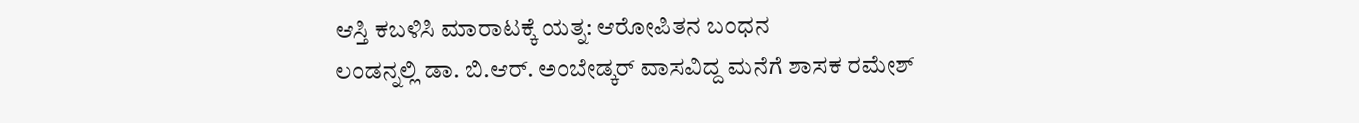ಆಸ್ತಿ ಕಬಳಿಸಿ ಮಾರಾಟಕ್ಕೆ ಯತ್ನ: ಆರೋಪಿತನ ಬಂಧನ
ಲಂಡನ್ನಲ್ಲಿ ಡಾ. ಬಿ.ಆರ್. ಅಂಬೇಡ್ಕರ್ ವಾಸವಿದ್ದ ಮನೆಗೆ ಶಾಸಕ ರಮೇಶ್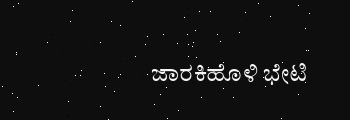ಜಾರಕಿಹೊಳಿ ಭೇಟಿ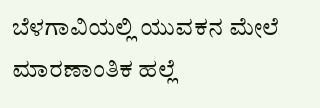ಬೆಳಗಾವಿಯಲ್ಲಿ ಯುವಕನ ಮೇಲೆ ಮಾರಣಾಂತಿಕ ಹಲ್ಲೆ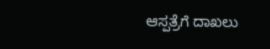ಆಸ್ಪತ್ರೆಗೆ ದಾಖಲು